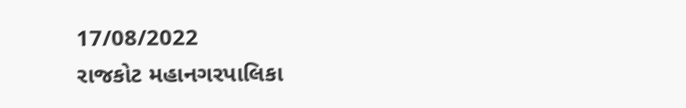17/08/2022
રાજકોટ મહાનગરપાલિકા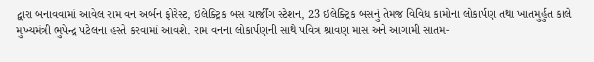દ્વારા બનાવવામાં આવેલ રામ વન અર્બન ફોરેસ્ટ, ઇલેક્ટ્રિક બસ ચાર્જીંગ સ્ટેશન, 23 ઇલેક્ટ્રિક બસનું તેમજ વિવિધ કામોના લોકાર્પણ તથા ખાતમુર્હુત કાલે મુખ્યમંત્રી ભુપેન્દ્ર પટેલના હસ્તે કરવામાં આવશે. રામ વનના લોકાર્પણની સાથે પવિત્ર શ્રાવણ માસ અને આગામી સાતમ-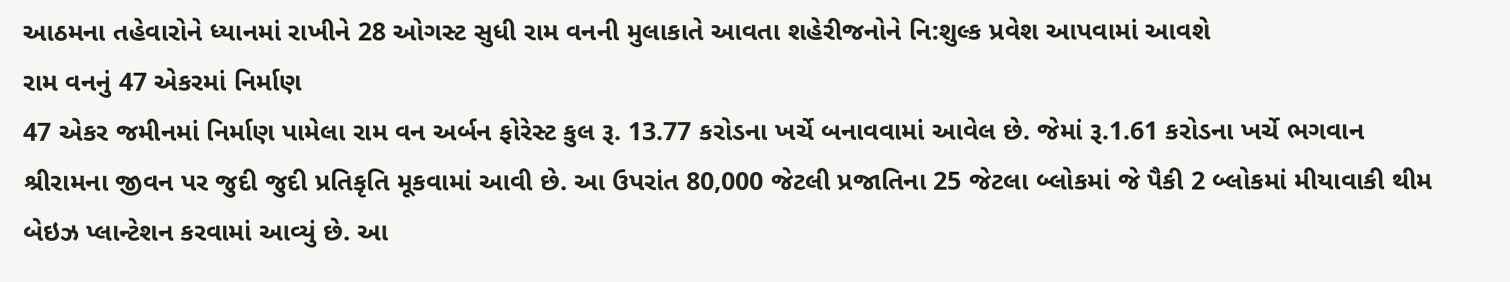આઠમના તહેવારોને ધ્યાનમાં રાખીને 28 ઓગસ્ટ સુધી રામ વનની મુલાકાતે આવતા શહેરીજનોને નિ:શુલ્ક પ્રવેશ આપવામાં આવશે
રામ વનનું 47 એકરમાં નિર્માણ
47 એકર જમીનમાં નિર્માણ પામેલા રામ વન અર્બન ફોરેસ્ટ કુલ રૂ. 13.77 કરોડના ખર્ચે બનાવવામાં આવેલ છે. જેમાં રૂ.1.61 કરોડના ખર્ચે ભગવાન શ્રીરામના જીવન પર જુદી જુદી પ્રતિકૃતિ મૂકવામાં આવી છે. આ ઉપરાંત 80,000 જેટલી પ્રજાતિના 25 જેટલા બ્લોકમાં જે પૈકી 2 બ્લોકમાં મીયાવાકી થીમ બેઇઝ પ્લાન્ટેશન કરવામાં આવ્યું છે. આ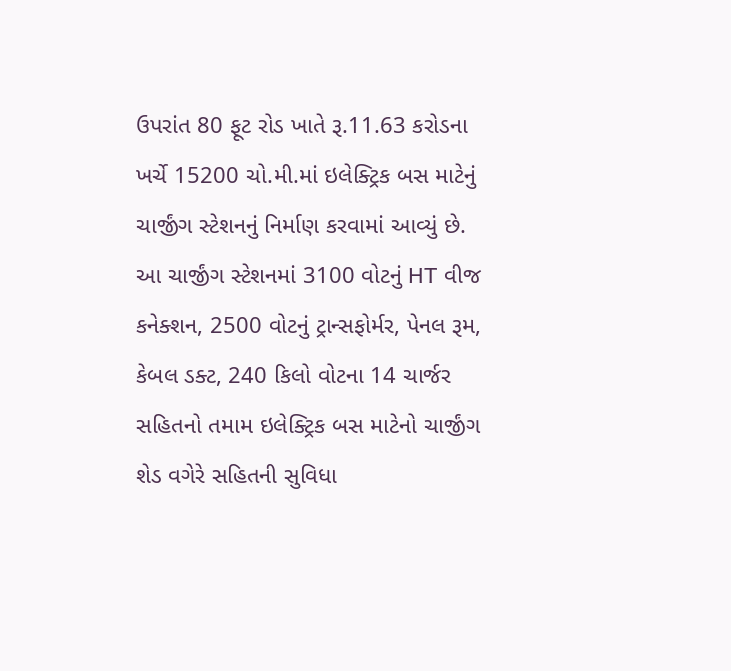ઉપરાંત 80 ફૂટ રોડ ખાતે રૂ.11.63 કરોડના ખર્ચે 15200 ચો.મી.માં ઇલેક્ટ્રિક બસ માટેનું ચાર્જીંગ સ્ટેશનનું નિર્માણ કરવામાં આવ્યું છે. આ ચાર્જીંગ સ્ટેશનમાં 3100 વોટનું HT વીજ કનેક્શન, 2500 વોટનું ટ્રાન્સફોર્મર, પેનલ રૂમ, કેબલ ડક્ટ, 240 કિલો વોટના 14 ચાર્જર સહિતનો તમામ ઇલેક્ટ્રિક બસ માટેનો ચાર્જીંગ શેડ વગેરે સહિતની સુવિધા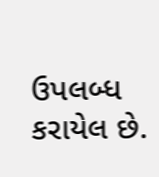ઉપલબ્ધ કરાયેલ છે.